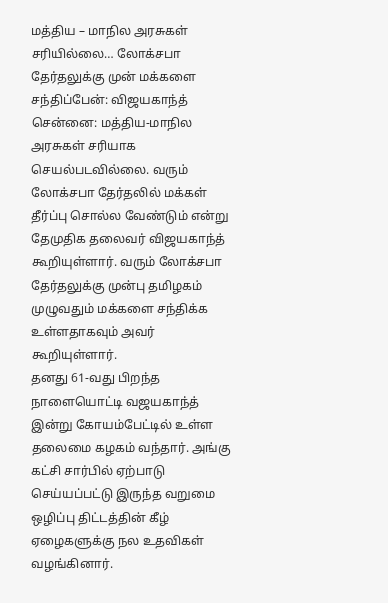மத்திய – மாநில அரசுகள் சரியில்லை… லோக்சபா தேர்தலுக்கு முன் மக்களை சந்திப்பேன்: விஜயகாந்த்
சென்னை: மத்திய-மாநில அரசுகள் சரியாக செயல்படவில்லை. வரும் லோக்சபா தேர்தலில் மக்கள் தீர்ப்பு சொல்ல வேண்டும் என்று தேமுதிக தலைவர் விஜயகாந்த் கூறியுள்ளார். வரும் லோக்சபா தேர்தலுக்கு முன்பு தமிழகம் முழுவதும் மக்களை சந்திக்க உள்ளதாகவும் அவர் கூறியுள்ளார்.
தனது 61-வது பிறந்த நாளையொட்டி வஜயகாந்த் இன்று கோயம்பேட்டில் உள்ள தலைமை கழகம் வந்தார். அங்கு கட்சி சார்பில் ஏற்பாடு செய்யப்பட்டு இருந்த வறுமை ஒழிப்பு திட்டத்தின் கீழ் ஏழைகளுக்கு நல உதவிகள் வழங்கினார்.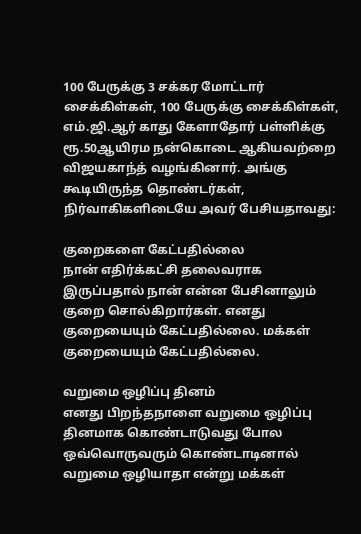100 பேருக்கு 3 சக்கர மோட்டார் சைக்கிள்கள், 100 பேருக்கு சைக்கிள்கள், எம்.ஜி.ஆர் காது கேளாதோர் பள்ளிக்கு ரூ.50ஆயிரம நன்கொடை ஆகியவற்றை விஜயகாந்த் வழங்கினார். அங்கு கூடியிருந்த தொண்டர்கள், நிர்வாகிகளிடையே அவர் பேசியதாவது:

குறைகளை கேட்பதில்லை
நான் எதிர்க்கட்சி தலைவராக இருப்பதால் நான் என்ன பேசினாலும் குறை சொல்கிறார்கள். எனது குறையையும் கேட்பதில்லை. மக்கள் குறையையும் கேட்பதில்லை.

வறுமை ஒழிப்பு தினம்
எனது பிறந்தநாளை வறுமை ஒழிப்பு தினமாக கொண்டாடுவது போல ஒவ்வொருவரும் கொண்டாடினால் வறுமை ஒழியாதா என்று மக்கள்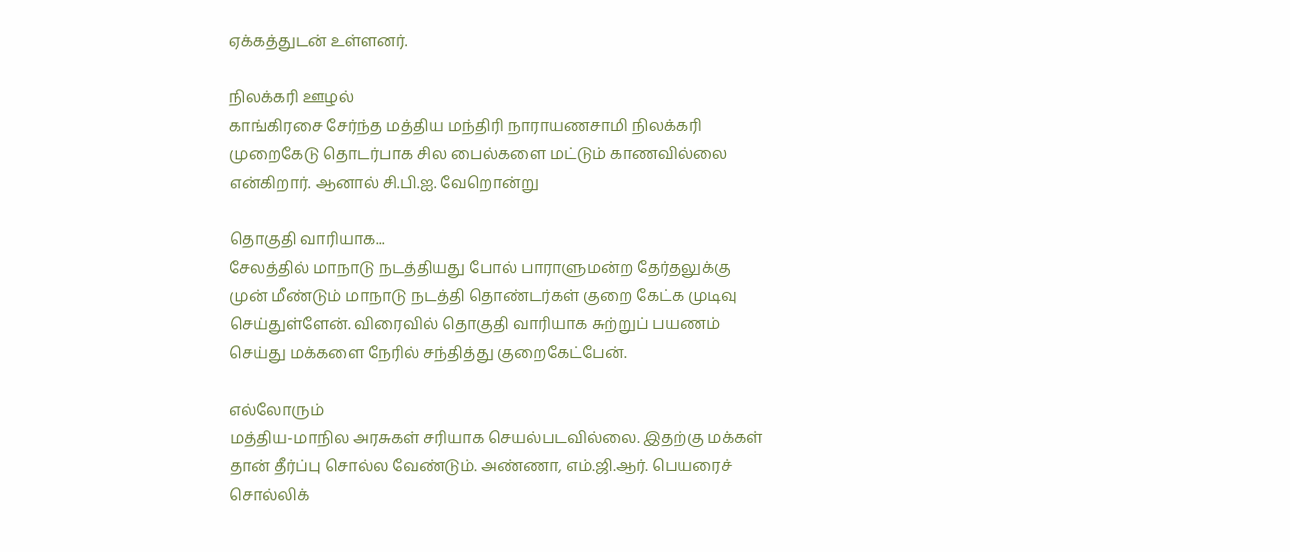ஏக்கத்துடன் உள்ளனர்.

நிலக்கரி ஊழல்
காங்கிரசை சேர்ந்த மத்திய மந்திரி நாராயணசாமி நிலக்கரி முறைகேடு தொடர்பாக சில பைல்களை மட்டும் காணவில்லை என்கிறார். ஆனால் சி.பி.ஐ. வேறொன்று

தொகுதி வாரியாக...
சேலத்தில் மாநாடு நடத்தியது போல் பாராளுமன்ற தேர்தலுக்கு முன் மீண்டும் மாநாடு நடத்தி தொண்டர்கள் குறை கேட்க முடிவு செய்துள்ளேன். விரைவில் தொகுதி வாரியாக சுற்றுப் பயணம் செய்து மக்களை நேரில் சந்தித்து குறைகேட்பேன்.

எல்லோரும்
மத்திய-மாநில அரசுகள் சரியாக செயல்படவில்லை. இதற்கு மக்கள் தான் தீர்ப்பு சொல்ல வேண்டும். அண்ணா, எம்.ஜி.ஆர். பெயரைச் சொல்லிக்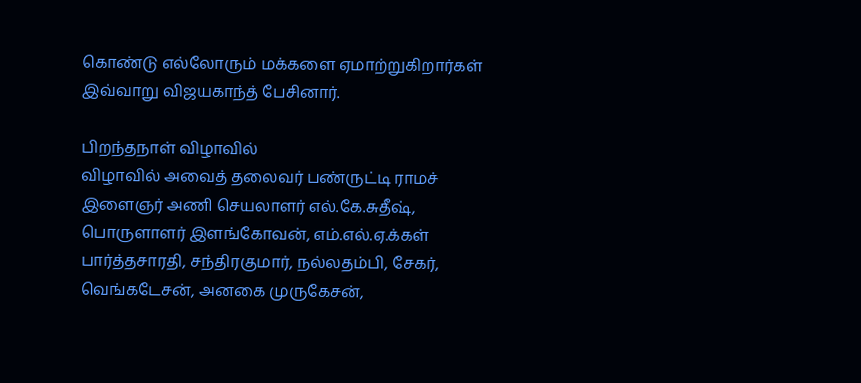கொண்டு எல்லோரும் மக்களை ஏமாற்றுகிறார்கள் இவ்வாறு விஜயகாந்த் பேசினார்.

பிறந்தநாள் விழாவில்
விழாவில் அவைத் தலைவர் பண்ருட்டி ராமச் இளைஞர் அணி செயலாளர் எல்.கே.சுதீஷ், பொருளாளர் இளங்கோவன், எம்.எல்.ஏ.க்கள் பார்த்தசாரதி, சந்திரகுமார், நல்லதம்பி, சேகர், வெங்கடேசன், அனகை முருகேசன்,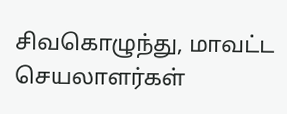சிவகொழுந்து, மாவட்ட செயலாளர்கள்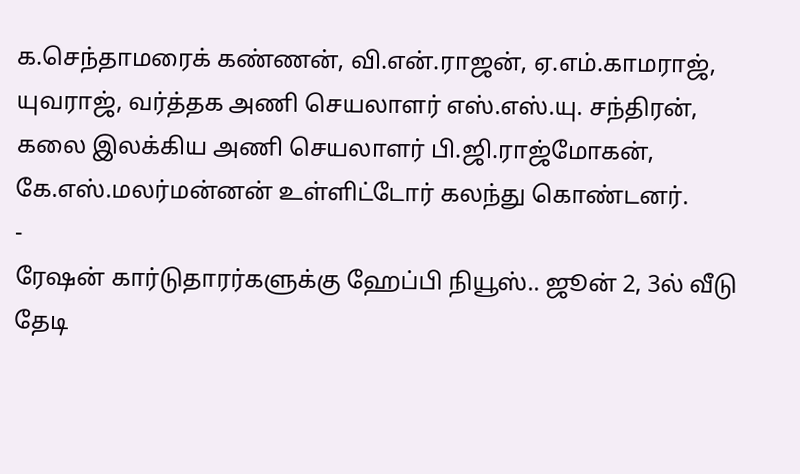க.செந்தாமரைக் கண்ணன், வி.என்.ராஜன், ஏ.எம்.காமராஜ், யுவராஜ், வர்த்தக அணி செயலாளர் எஸ்.எஸ்.யு. சந்திரன், கலை இலக்கிய அணி செயலாளர் பி.ஜி.ராஜ்மோகன், கே.எஸ்.மலர்மன்னன் உள்ளிட்டோர் கலந்து கொண்டனர்.
-
ரேஷன் கார்டுதாரர்களுக்கு ஹேப்பி நியூஸ்.. ஜூன் 2, 3ல் வீடு தேடி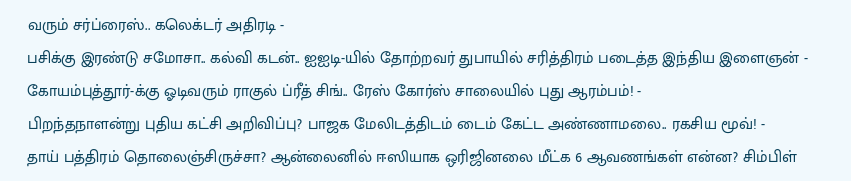வரும் சர்ப்ரைஸ்.. கலெக்டர் அதிரடி -
பசிக்கு இரண்டு சமோசா.. கல்வி கடன்.. ஐஐடி-யில் தோற்றவர் துபாயில் சரித்திரம் படைத்த இந்திய இளைஞன் -
கோயம்புத்தூர்-க்கு ஓடிவரும் ராகுல் ப்ரீத் சிங்.. ரேஸ் கோர்ஸ் சாலையில் புது ஆரம்பம்! -
பிறந்தநாளன்று புதிய கட்சி அறிவிப்பு? பாஜக மேலிடத்திடம் டைம் கேட்ட அண்ணாமலை.. ரகசிய மூவ்! -
தாய் பத்திரம் தொலைஞ்சிருச்சா? ஆன்லைனில் ஈஸியாக ஒரிஜினலை மீட்க 6 ஆவணங்கள் என்ன? சிம்பிள்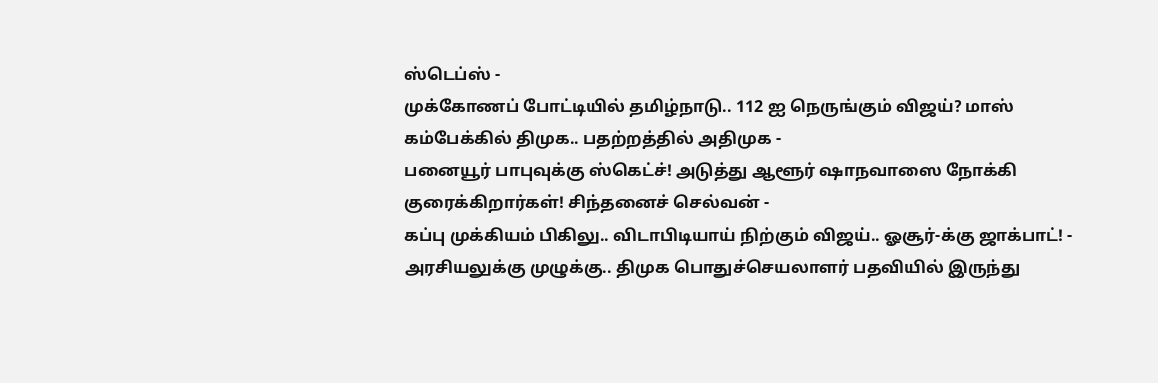ஸ்டெப்ஸ் -
முக்கோணப் போட்டியில் தமிழ்நாடு.. 112 ஐ நெருங்கும் விஜய்? மாஸ் கம்பேக்கில் திமுக.. பதற்றத்தில் அதிமுக -
பனையூர் பாபுவுக்கு ஸ்கெட்ச்! அடுத்து ஆளூர் ஷாநவாஸை நோக்கி குரைக்கிறார்கள்! சிந்தனைச் செல்வன் -
கப்பு முக்கியம் பிகிலு.. விடாபிடியாய் நிற்கும் விஜய்.. ஓசூர்-க்கு ஜாக்பாட்! -
அரசியலுக்கு முழுக்கு.. திமுக பொதுச்செயலாளர் பதவியில் இருந்து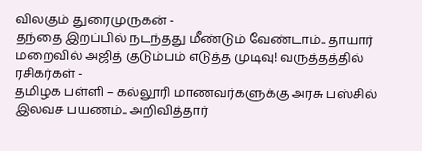விலகும் துரைமுருகன் -
தந்தை இறப்பில் நடந்தது மீண்டும் வேண்டாம்.. தாயார் மறைவில் அஜித் குடும்பம் எடுத்த முடிவு! வருத்தத்தில் ரசிகர்கள் -
தமிழக பள்ளி – கல்லூரி மாணவர்களுக்கு அரசு பஸ்சில் இலவச பயணம்.. அறிவித்தார்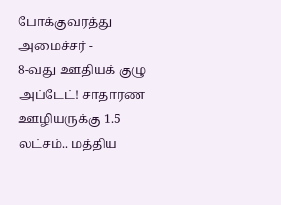போக்குவரத்து அமைச்சர் -
8-வது ஊதியக் குழு அப்டேட்! சாதாரண ஊழியருக்கு 1.5 லட்சம்.. மத்திய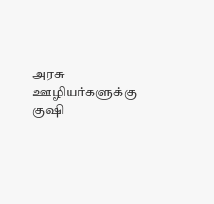அரசு ஊழியர்களுக்கு குஷி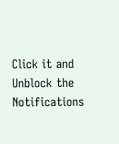Click it and Unblock the Notifications